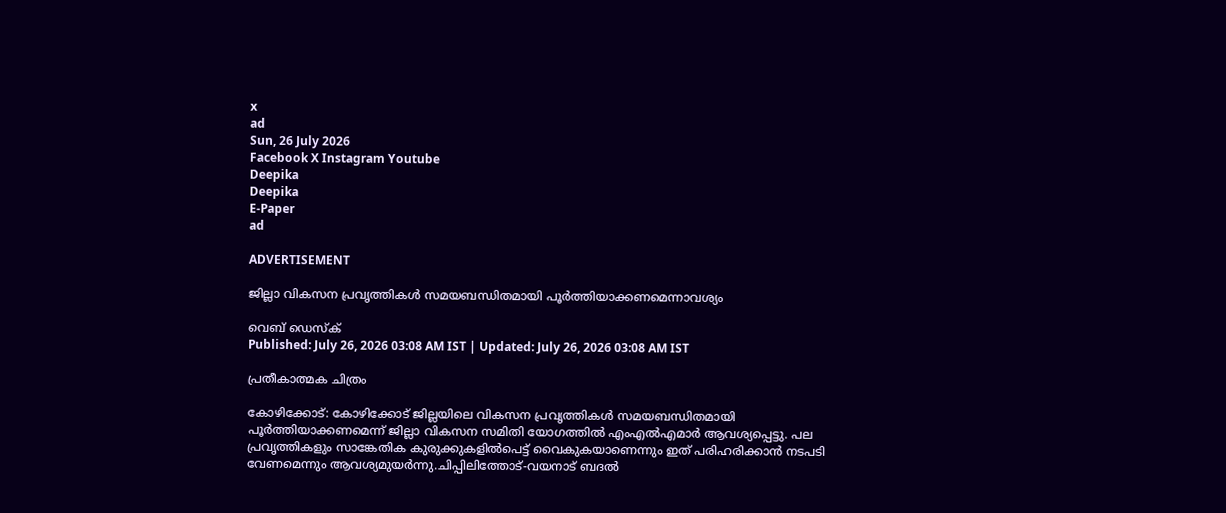x
ad
Sun, 26 July 2026
Facebook X Instagram Youtube
Deepika
Deepika
E-Paper
ad

ADVERTISEMENT

ജില്ലാ വികസന പ്രവൃത്തികള്‍ സമയബന്ധിതമായി പൂര്‍ത്തിയാക്കണമെന്നാവശ്യം

വെബ് ഡെസ്ക്
Published: July 26, 2026 03:08 AM IST | Updated: July 26, 2026 03:08 AM IST

പ്രതീകാത്മക ചിത്രം

കോഴിക്കോട്: കോഴിക്കോട് ജില്ലയിലെ വികസന പ്രവൃത്തികള്‍ സമയബന്ധിതമായി പൂര്‍ത്തിയാക്കണമെന്ന് ജില്ലാ വികസന സമിതി യോഗത്തില്‍ എംഎല്‍എമാര്‍ ആവശ്യപ്പെട്ടു. പല പ്രവൃത്തികളും സാങ്കേതിക കുരുക്കുകളില്‍പെട്ട് വൈകുകയാണെന്നും ഇത് പരിഹരിക്കാന്‍ നടപടി വേണമെന്നും ആവശ്യമുയര്‍ന്നു.ചിപ്പിലിത്തോട്-വയനാട് ബദല്‍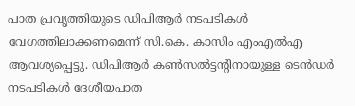പാത പ്രവൃത്തിയുടെ ഡിപിആര്‍ നടപടികള്‍ വേഗത്തിലാക്കണമെന്ന് സി.കെ. കാസിം എംഎല്‍എ ആവശ്യപ്പെട്ടു. ഡിപിആര്‍ കണ്‍സല്‍ട്ടന്‍റിനായുള്ള ടെന്‍ഡര്‍ നടപടികള്‍ ദേശീയപാത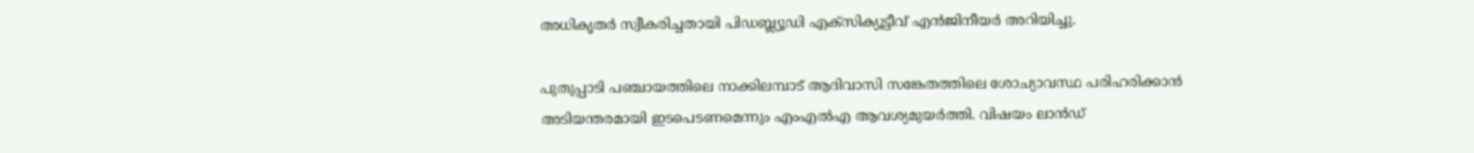അധികൃതര്‍ സ്വീകരിച്ചതായി പിഡബ്ല്യൂഡി എക്‌സിക്യൂട്ടീവ് എന്‍ജിനീയര്‍ അറിയിച്ചു.

പുതുപ്പാടി പഞ്ചായത്തിലെ നാക്കിലമ്പാട് ആദിവാസി സങ്കേതത്തിലെ ശോച്യാവസ്ഥ പരിഹരിക്കാന്‍ അടിയന്തരമായി ഇടപെടണമെന്നും എംഎല്‍എ ആവശ്യമുയര്‍ത്തി. വിഷയം ലാന്‍ഡ്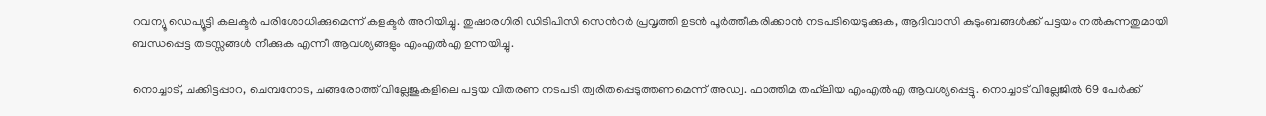റവന്യൂ ഡെപ്യൂട്ടി കലക്ടര്‍ പരിശോധിക്കുമെന്ന് കളക്ടര്‍ അറിയിച്ചു. തുഷാരഗിരി ഡിടിപിസി സെന്‍റര്‍ പ്രവൃത്തി ഉടന്‍ പൂര്‍ത്തീകരിക്കാന്‍ നടപടിയെടുക്കുക, ആദിവാസി കുടുംബങ്ങള്‍ക്ക് പട്ടയം നല്‍കുന്നതുമായി ബന്ധപ്പെട്ട തടസ്സങ്ങള്‍ നീക്കുക എന്നീ ആവശ്യങ്ങളും എംഎല്‍എ ഉന്നയിച്ചു.

നൊച്ചാട്, ചക്കിട്ടപ്പാറ, ചെമ്പനോട, ചങ്ങരോത്ത് വില്ലേജുകളിലെ പട്ടയ വിതരണ നടപടി ത്വരിതപ്പെടുത്തണമെന്ന് അഡ്വ. ഫാത്തിമ തഹ്‌ലിയ എംഎല്‍എ ആവശ്യപ്പെട്ടു. നൊച്ചാട് വില്ലേജില്‍ 69 പേര്‍ക്ക്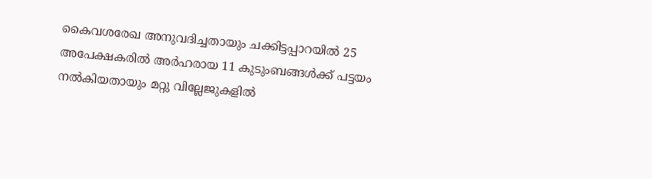കൈവശരേഖ അനുവദിച്ചതായും ചക്കിട്ടപ്പാറയില്‍ 25 അപേക്ഷകരില്‍ അര്‍ഹരായ 11 കുടുംബങ്ങള്‍ക്ക് പട്ടയം നല്‍കിയതായും മറ്റു വില്ലേജുകളില്‍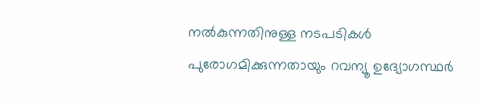നല്‍കുന്നതിനുള്ള നടപടികള്‍ പുരോഗമിക്കുന്നതായും റവന്യൂ ഉദ്യോഗസ്ഥര്‍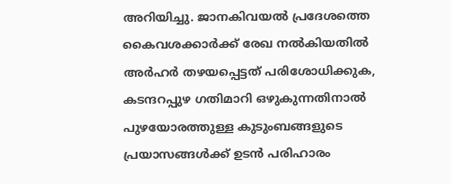അറിയിച്ചു. ജാനകിവയല്‍ പ്രദേശത്തെ കൈവശക്കാര്‍ക്ക് രേഖ നല്‍കിയതില്‍ അര്‍ഹര്‍ തഴയപ്പെട്ടത് പരിശോധിക്കുക, കടന്ദറപ്പുഴ ഗതിമാറി ഒഴുകുന്നതിനാല്‍ പുഴയോരത്തുള്ള കുടുംബങ്ങളുടെ പ്രയാസങ്ങള്‍ക്ക് ഉടന്‍ പരിഹാരം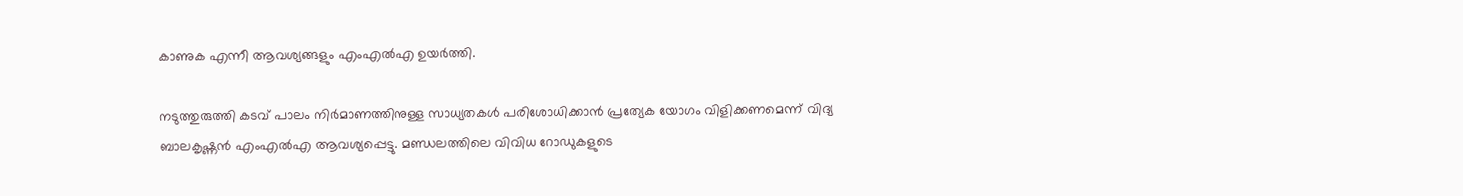കാണുക എന്നീ ആവശ്യങ്ങളും എംഎല്‍എ ഉയര്‍ത്തി.

നടുത്തുരുത്തി കടവ് പാലം നിര്‍മാണത്തിനുള്ള സാധ്യതകള്‍ പരിശോധിക്കാന്‍ പ്രത്യേക യോഗം വിളിക്കണമെന്ന് വിദ്യ ബാലകൃഷ്ണന്‍ എംഎല്‍എ ആവശ്യപ്പെട്ടു. മണ്ഡലത്തിലെ വിവിധ റോഡുകളുടെ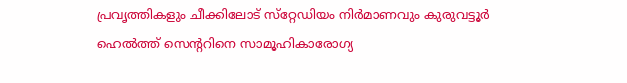പ്രവൃത്തികളും ചീക്കിലോട് സ്‌റ്റേഡിയം നിര്‍മാണവും കുരുവട്ടൂര്‍ ഹെല്‍ത്ത് സെന്‍ററിനെ സാമൂഹികാരോഗ്യ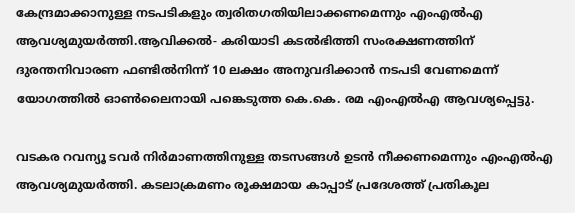കേന്ദ്രമാക്കാനുള്ള നടപടികളും ത്വരിതഗതിയിലാക്കണമെന്നും എംഎല്‍എ ആവശ്യമുയര്‍ത്തി.ആവിക്കല്‍- കരിയാടി കടല്‍ഭിത്തി സംരക്ഷണത്തിന് ദുരന്തനിവാരണ ഫണ്ടില്‍നിന്ന് 10 ലക്ഷം അനുവദിക്കാന്‍ നടപടി വേണമെന്ന് യോഗത്തില്‍ ഓണ്‍ലൈനായി പങ്കെടുത്ത കെ.കെ. രമ എംഎല്‍എ ആവശ്യപ്പെട്ടു.

വടകര റവന്യൂ ടവര്‍ നിര്‍മാണത്തിനുള്ള തടസങ്ങള്‍ ഉടന്‍ നീക്കണമെന്നും എംഎല്‍എ ആവശ്യമുയര്‍ത്തി. കടലാക്രമണം രൂക്ഷമായ കാപ്പാട് പ്രദേശത്ത് പ്രതികൂല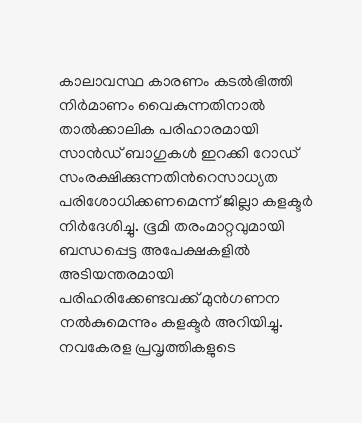കാലാവസ്ഥ കാരണം കടല്‍ഭിത്തി നിര്‍മാണം വൈകുന്നതിനാല്‍ താല്‍ക്കാലിക പരിഹാരമായി സാന്‍ഡ് ബാഗുകള്‍ ഇറക്കി റോഡ് സംരക്ഷിക്കുന്നതിന്‍റെസാധ്യത പരിശോധിക്കണമെന്ന് ജില്ലാ കളക്ടര്‍ നിര്‍ദേശിച്ചു. ഭൂമി തരംമാറ്റവുമായി ബന്ധപ്പെട്ട അപേക്ഷകളില്‍ അടിയന്തരമായി പരിഹരിക്കേണ്ടവക്ക് മുന്‍ഗണന നല്‍കുമെന്നും കളക്ടര്‍ അറിയിച്ചു. നവകേരള പ്രവൃത്തികളുടെ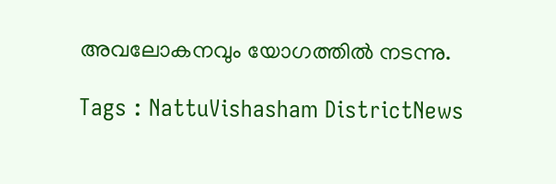അവലോകനവും യോഗത്തില്‍ നടന്നു.

Tags : NattuVishasham DistrictNews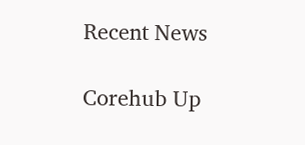Recent News

Corehub Up